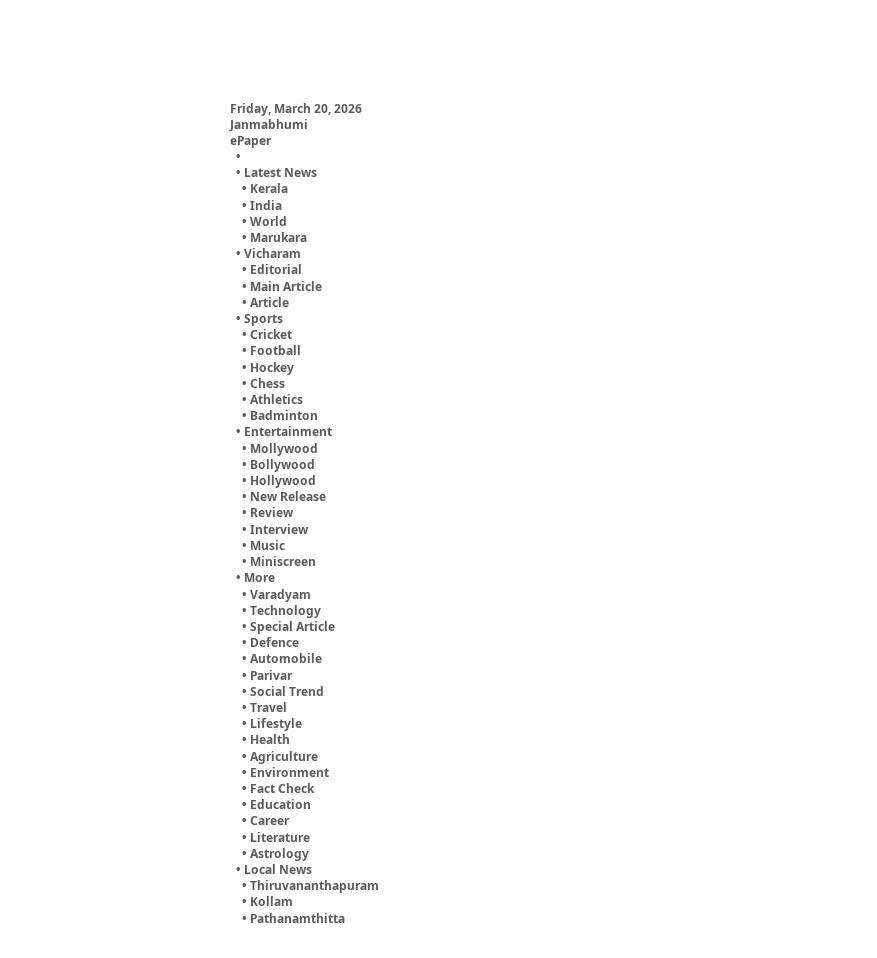Friday, March 20, 2026
Janmabhumi
ePaper
  •
  • Latest News
    • Kerala
    • India
    • World
    • Marukara
  • Vicharam
    • Editorial
    • Main Article
    • Article
  • Sports
    • Cricket
    • Football
    • Hockey
    • Chess
    • Athletics
    • Badminton
  • Entertainment
    • Mollywood
    • Bollywood
    • Hollywood
    • New Release
    • Review
    • Interview
    • Music
    • Miniscreen
  • More
    • Varadyam
    • Technology
    • Special Article
    • Defence
    • Automobile
    • Parivar
    • Social Trend
    • Travel
    • Lifestyle
    • Health
    • Agriculture
    • Environment
    • Fact Check
    • Education
    • Career
    • Literature
    • Astrology
  • Local News
    • Thiruvananthapuram
    • Kollam
    • Pathanamthitta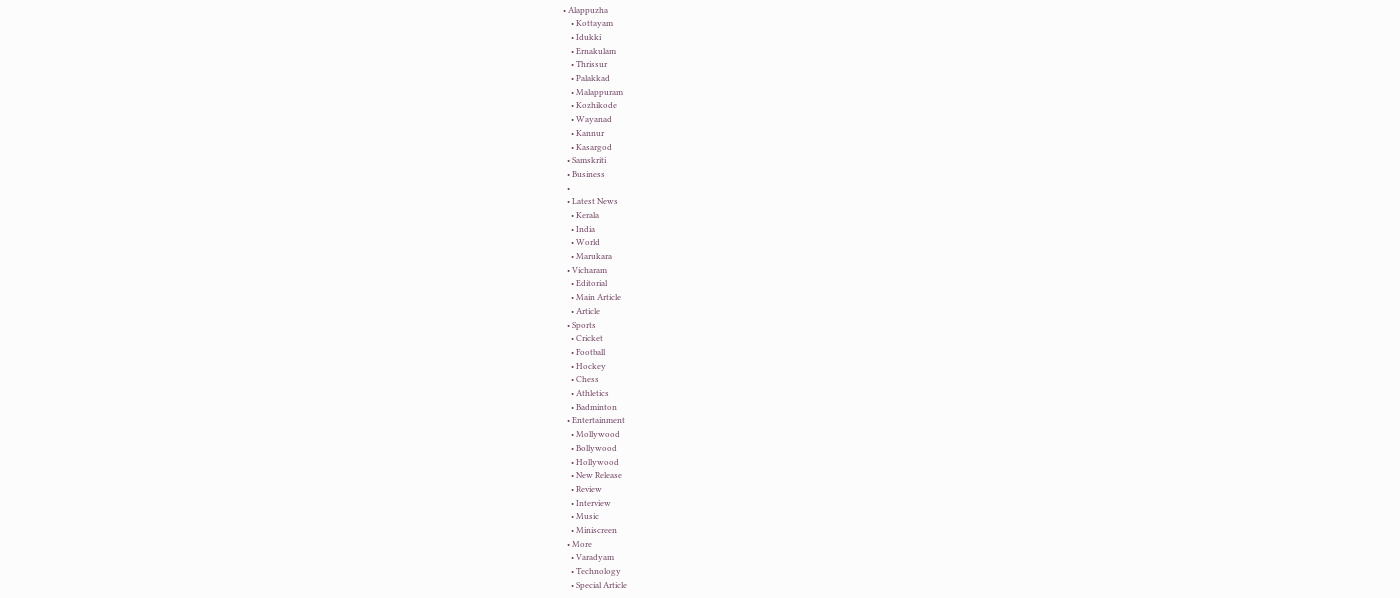• Alappuzha
    • Kottayam
    • Idukki
    • Ernakulam
    • Thrissur
    • Palakkad
    • Malappuram
    • Kozhikode
    • Wayanad
    • Kannur
    • Kasargod
  • Samskriti
  • Business
  •
  • Latest News
    • Kerala
    • India
    • World
    • Marukara
  • Vicharam
    • Editorial
    • Main Article
    • Article
  • Sports
    • Cricket
    • Football
    • Hockey
    • Chess
    • Athletics
    • Badminton
  • Entertainment
    • Mollywood
    • Bollywood
    • Hollywood
    • New Release
    • Review
    • Interview
    • Music
    • Miniscreen
  • More
    • Varadyam
    • Technology
    • Special Article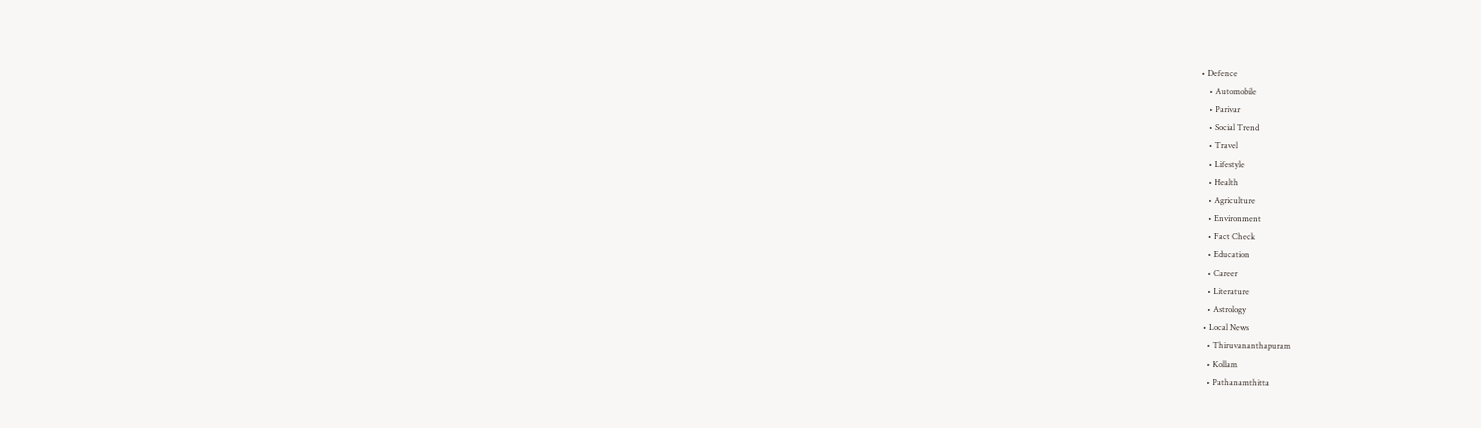• Defence
    • Automobile
    • Parivar
    • Social Trend
    • Travel
    • Lifestyle
    • Health
    • Agriculture
    • Environment
    • Fact Check
    • Education
    • Career
    • Literature
    • Astrology
  • Local News
    • Thiruvananthapuram
    • Kollam
    • Pathanamthitta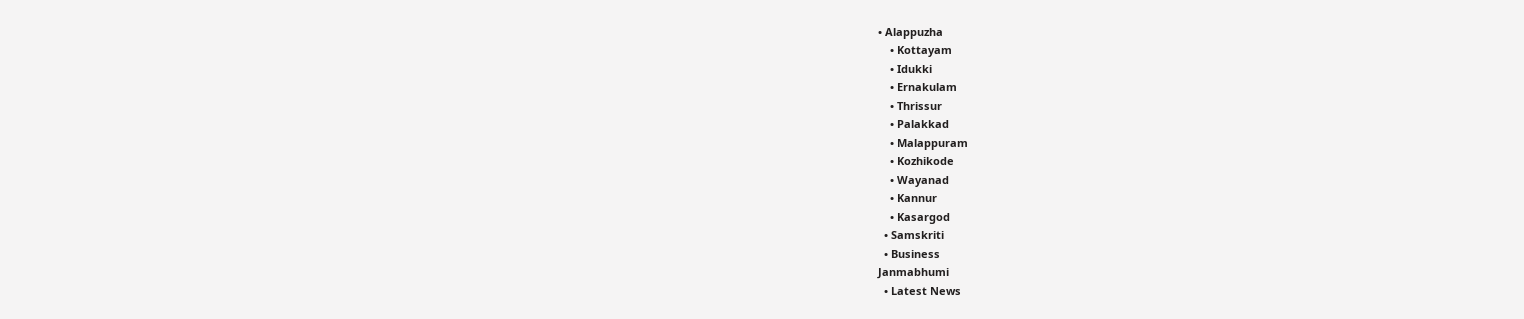• Alappuzha
    • Kottayam
    • Idukki
    • Ernakulam
    • Thrissur
    • Palakkad
    • Malappuram
    • Kozhikode
    • Wayanad
    • Kannur
    • Kasargod
  • Samskriti
  • Business
Janmabhumi
  • Latest News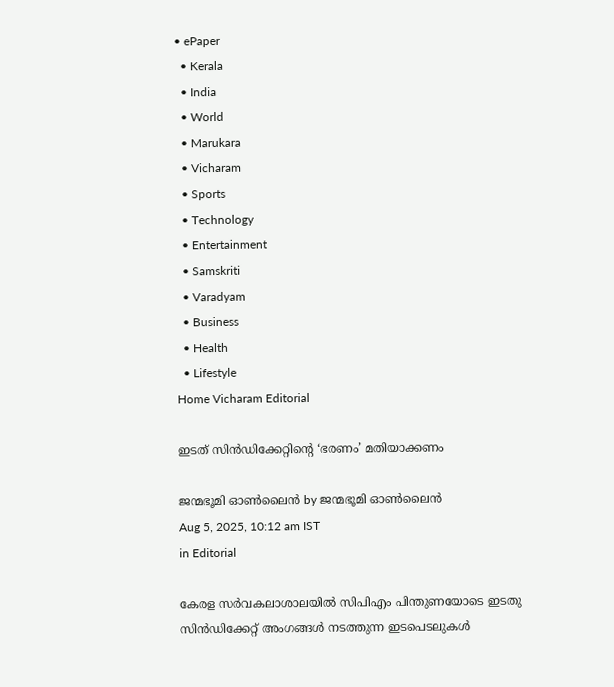• ePaper
  • Kerala
  • India
  • World
  • Marukara
  • Vicharam
  • Sports
  • Technology
  • Entertainment
  • Samskriti
  • Varadyam
  • Business
  • Health
  • Lifestyle
Home Vicharam Editorial

ഇടത് സിന്‍ഡിക്കേറ്റിന്റെ ‘ഭരണം’ മതിയാക്കണം

ജന്മഭൂമി ഓണ്‍ലൈന്‍ by ജന്മഭൂമി ഓണ്‍ലൈന്‍
Aug 5, 2025, 10:12 am IST
in Editorial

കേരള സര്‍വകലാശാലയില്‍ സിപിഎം പിന്തുണയോടെ ഇടതു സിന്‍ഡിക്കേറ്റ് അംഗങ്ങള്‍ നടത്തുന്ന ഇടപെടലുകള്‍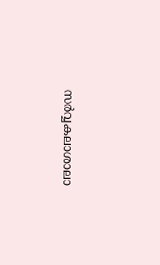സര്‍വ്വകലാശാലാ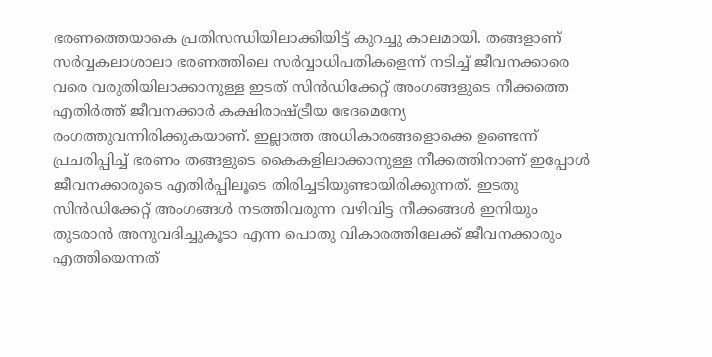ഭരണത്തെയാകെ പ്രതിസന്ധിയിലാക്കിയിട്ട് കുറച്ചു കാലമായി. തങ്ങളാണ് സര്‍വ്വകലാശാലാ ഭരണത്തിലെ സര്‍വ്വാധിപതികളെന്ന് നടിച്ച് ജീവനക്കാരെ വരെ വരുതിയിലാക്കാനുള്ള ഇടത് സിന്‍ഡിക്കേറ്റ് അംഗങ്ങളുടെ നീക്കത്തെ എതിര്‍ത്ത് ജീവനക്കാര്‍ കക്ഷിരാഷ്‌ട്രീയ ഭേദമെന്യേ രംഗത്തുവന്നിരിക്കുകയാണ്. ഇല്ലാത്ത അധികാരങ്ങളൊക്കെ ഉണ്ടെന്ന് പ്രചരിപ്പിച്ച് ഭരണം തങ്ങളുടെ കൈകളിലാക്കാനുള്ള നീക്കത്തിനാണ് ഇപ്പോള്‍ ജീവനക്കാരുടെ എതിര്‍പ്പിലൂടെ തിരിച്ചടിയുണ്ടായിരിക്കുന്നത്. ഇടതു സിന്‍ഡിക്കേറ്റ് അംഗങ്ങള്‍ നടത്തിവരുന്ന വഴിവിട്ട നീക്കങ്ങള്‍ ഇനിയും തുടരാന്‍ അനുവദിച്ചുകൂടാ എന്ന പൊതു വികാരത്തിലേക്ക് ജീവനക്കാരും എത്തിയെന്നത്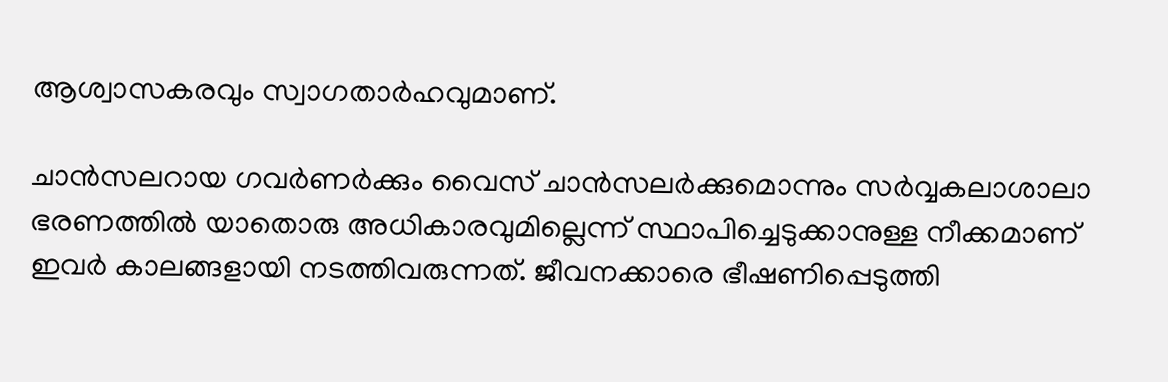ആശ്വാസകരവും സ്വാഗതാര്‍ഹവുമാണ്.

ചാന്‍സലറായ ഗവര്‍ണര്‍ക്കും വൈസ് ചാന്‍സലര്‍ക്കുമൊന്നും സര്‍വ്വകലാശാലാ ഭരണത്തില്‍ യാതൊരു അധികാരവുമില്ലെന്ന് സ്ഥാപിച്ചെടുക്കാനുള്ള നീക്കമാണ് ഇവര്‍ കാലങ്ങളായി നടത്തിവരുന്നത്. ജീവനക്കാരെ ഭീഷണിപ്പെടുത്തി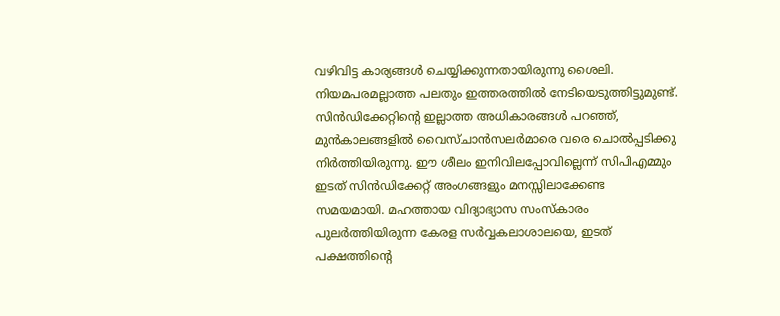വഴിവിട്ട കാര്യങ്ങള്‍ ചെയ്യിക്കുന്നതായിരുന്നു ശൈലി. നിയമപരമല്ലാത്ത പലതും ഇത്തരത്തില്‍ നേടിയെടുത്തിട്ടുമുണ്ട്. സിന്‍ഡിക്കേറ്റിന്റെ ഇല്ലാത്ത അധികാരങ്ങള്‍ പറഞ്ഞ്, മുന്‍കാലങ്ങളില്‍ വൈസ്ചാന്‍സലര്‍മാരെ വരെ ചൊല്‍പ്പടിക്കു നിര്‍ത്തിയിരുന്നു. ഈ ശീലം ഇനിവിലപ്പോവില്ലെന്ന് സിപിഎമ്മും ഇടത് സിന്‍ഡിക്കേറ്റ് അംഗങ്ങളും മനസ്സിലാക്കേണ്ട സമയമായി. മഹത്തായ വിദ്യാഭ്യാസ സംസ്‌കാരം പുലര്‍ത്തിയിരുന്ന കേരള സര്‍വ്വകലാശാലയെ, ഇടത് പക്ഷത്തിന്റെ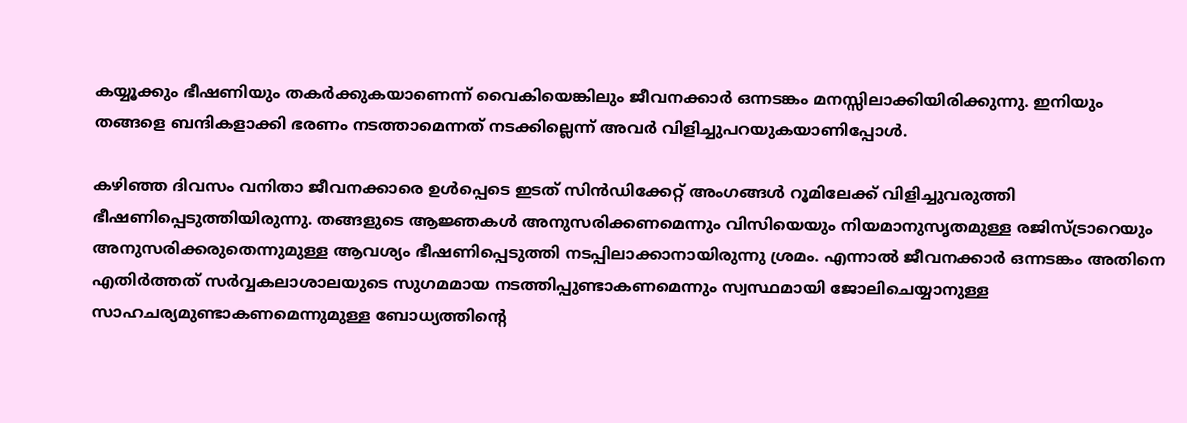കയ്യൂക്കും ഭീഷണിയും തകര്‍ക്കുകയാണെന്ന് വൈകിയെങ്കിലും ജീവനക്കാര്‍ ഒന്നടങ്കം മനസ്സിലാക്കിയിരിക്കുന്നു. ഇനിയും തങ്ങളെ ബന്ദികളാക്കി ഭരണം നടത്താമെന്നത് നടക്കില്ലെന്ന് അവര്‍ വിളിച്ചുപറയുകയാണിപ്പോള്‍.

കഴിഞ്ഞ ദിവസം വനിതാ ജീവനക്കാരെ ഉള്‍പ്പെടെ ഇടത് സിന്‍ഡിക്കേറ്റ് അംഗങ്ങള്‍ റൂമിലേക്ക് വിളിച്ചുവരുത്തി ഭീഷണിപ്പെടുത്തിയിരുന്നു. തങ്ങളുടെ ആജ്ഞകള്‍ അനുസരിക്കണമെന്നും വിസിയെയും നിയമാനുസൃതമുള്ള രജിസ്ട്രാറെയും അനുസരിക്കരുതെന്നുമുള്ള ആവശ്യം ഭീഷണിപ്പെടുത്തി നടപ്പിലാക്കാനായിരുന്നു ശ്രമം. എന്നാല്‍ ജീവനക്കാര്‍ ഒന്നടങ്കം അതിനെ എതിര്‍ത്തത് സര്‍വ്വകലാശാലയുടെ സുഗമമായ നടത്തിപ്പുണ്ടാകണമെന്നും സ്വസ്ഥമായി ജോലിചെയ്യാനുള്ള സാഹചര്യമുണ്ടാകണമെന്നുമുള്ള ബോധ്യത്തിന്റെ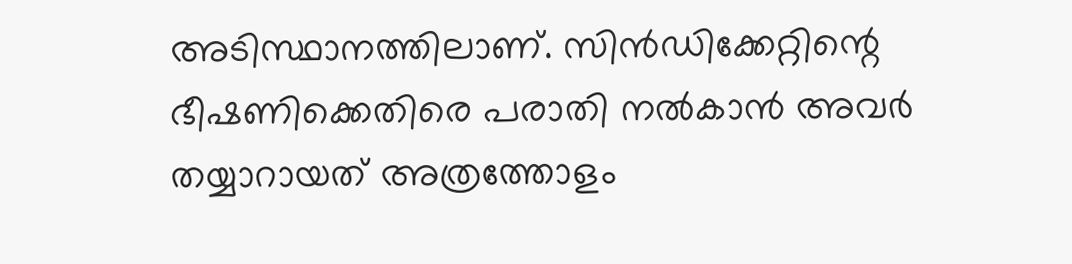അടിസ്ഥാനത്തിലാണ്. സിന്‍ഡിക്കേറ്റിന്റെ ഭീഷണിക്കെതിരെ പരാതി നല്‍കാന്‍ അവര്‍ തയ്യാറായത് അത്രത്തോളം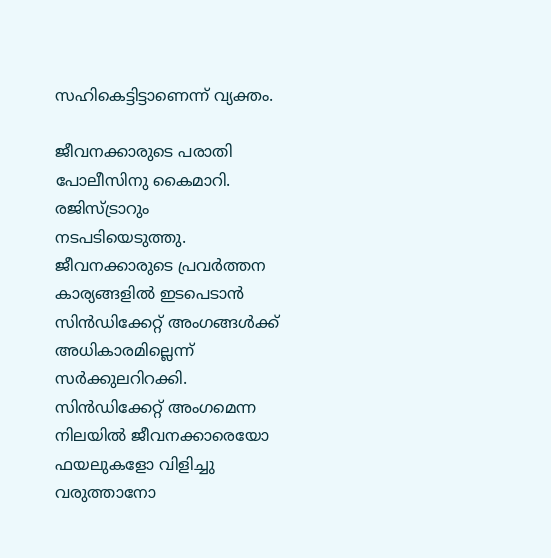സഹികെട്ടിട്ടാണെന്ന് വ്യക്തം.

ജീവനക്കാരുടെ പരാതി പോലീസിനു കൈമാറി. രജിസ്ട്രാറും നടപടിയെടുത്തു. ജീവനക്കാരുടെ പ്രവര്‍ത്തന കാര്യങ്ങളില്‍ ഇടപെടാന്‍ സിന്‍ഡിക്കേറ്റ് അംഗങ്ങള്‍ക്ക് അധികാരമില്ലെന്ന് സര്‍ക്കുലറിറക്കി. സിന്‍ഡിക്കേറ്റ് അംഗമെന്ന നിലയില്‍ ജീവനക്കാരെയോ ഫയലുകളോ വിളിച്ചു വരുത്താനോ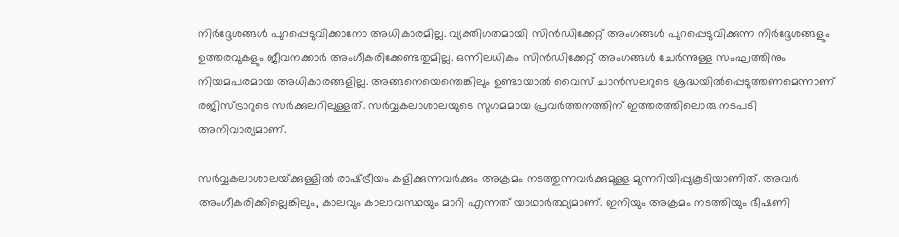നിര്‍ദ്ദേശങ്ങള്‍ പുറപ്പെടുവിക്കാനോ അധികാരമില്ല. വ്യക്തിഗതമായി സിന്‍ഡിക്കേറ്റ് അംഗങ്ങള്‍ പുറപ്പെടുവിക്കുന്ന നിര്‍ദ്ദേശങ്ങളും ഉത്തരവുകളും ജീവനക്കാര്‍ അംഗീകരിക്കേണ്ടതുമില്ല. ഒന്നിലധികം സിന്‍ഡിക്കേറ്റ് അംഗങ്ങള്‍ ചേര്‍ന്നുള്ള സംഘത്തിനും നിയമപരമായ അധികാരങ്ങളില്ല. അങ്ങനെയെന്തെങ്കിലും ഉണ്ടായാല്‍ വൈസ് ചാന്‍സലറുടെ ശ്രദ്ധയില്‍പ്പെടുത്തണമെന്നാണ് രജിസ്ട്രാറുടെ സര്‍ക്കുലറിലുള്ളത്. സര്‍വ്വകലാശാലയുടെ സുഗമമായ പ്രവര്‍ത്തനത്തിന് ഇത്തരത്തിലൊരു നടപടി അനിവാര്യമാണ്.

സര്‍വ്വകലാശാലയ്‌ക്കുള്ളില്‍ രാഷ്‌ട്രീയം കളിക്കുന്നവര്‍ക്കും അക്രമം നടത്തുന്നവര്‍ക്കുമുള്ള മുന്നറിയിപ്പുകൂടിയാണിത്. അവര്‍ അംഗീകരിക്കില്ലെങ്കിലും, കാലവും കാലാവസ്ഥയും മാറി എന്നത് യാഥാര്‍ത്ഥ്യമാണ്. ഇനിയും അക്രമം നടത്തിയും ഭീഷണി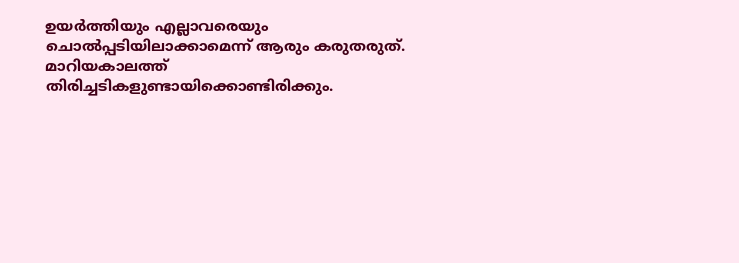ഉയര്‍ത്തിയും എല്ലാവരെയും ചൊല്‍പ്പടിയിലാക്കാമെന്ന് ആരും കരുതരുത്. മാറിയകാലത്ത് തിരിച്ചടികളുണ്ടായിക്കൊണ്ടിരിക്കും.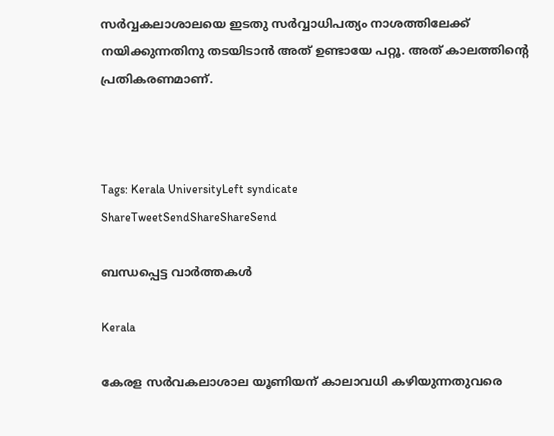സര്‍വ്വകലാശാലയെ ഇടതു സര്‍വ്വാധിപത്യം നാശത്തിലേക്ക് നയിക്കുന്നതിനു തടയിടാന്‍ അത് ഉണ്ടായേ പറ്റൂ. അത് കാലത്തിന്റെ പ്രതികരണമാണ്.



Tags: Kerala UniversityLeft syndicate
ShareTweetSendShareShareSend

ബന്ധപ്പെട്ട വാര്‍ത്തകള്‍

Kerala

കേരള സര്‍വകലാശാല യൂണിയന് കാലാവധി കഴിയുന്നതുവരെ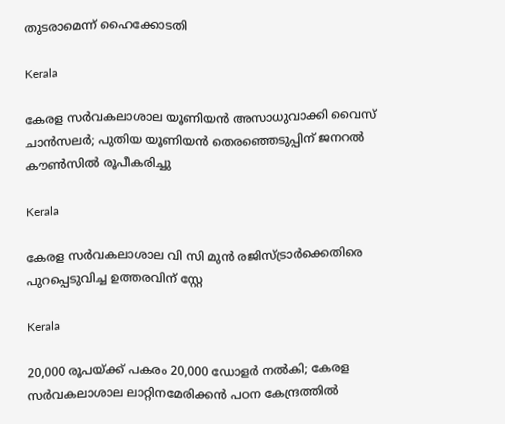തുടരാമെന്ന് ഹൈക്കോടതി

Kerala

കേരള സർവകലാശാല യൂണിയൻ അസാധുവാക്കി വൈസ് ചാൻസലർ; പുതിയ യൂണിയൻ തെരഞ്ഞെടുപ്പിന് ജനറൽ കൗൺസിൽ രൂപീകരിച്ചു

Kerala

കേരള സര്‍വകലാശാല വി സി മുന്‍ രജിസ്ട്രാര്‍ക്കെതിരെ പുറപ്പെടുവിച്ച ഉത്തരവിന് സ്റ്റേ

Kerala

20,000 രൂപയ്‌ക്ക് പകരം 20,000 ഡോളര്‍ നല്‍കി; കേരള സര്‍വകലാശാല ലാറ്റിനമേരിക്കന്‍ പഠന കേന്ദ്രത്തില്‍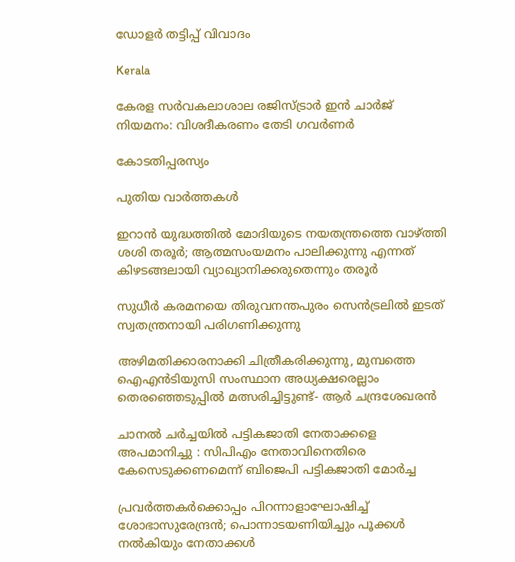ഡോളര്‍ തട്ടിപ്പ് വിവാദം

Kerala

കേരള സര്‍വകലാശാല രജിസ്ട്രാര്‍ ഇന്‍ ചാര്‍ജ് നിയമനം: വിശദീകരണം തേടി ഗവര്‍ണര്‍

കോടതിപ്പരസ്യം

പുതിയ വാര്‍ത്തകള്‍

ഇറാന്‍ യുദ്ധത്തില്‍ മോദിയുടെ നയതന്ത്രത്തെ വാഴ്‌ത്തി ശശി തരൂര്‍; ആത്മസംയമനം പാലിക്കുന്നു എന്നത് കിഴടങ്ങലായി വ്യാഖ്യാനിക്കരുതെന്നും തരൂര്‍

സുധീര്‍ കരമനയെ തിരുവനന്തപുരം സെന്‍ട്രലില്‍ ഇടത് സ്വതന്ത്രനായി പരിഗണിക്കുന്നു

അഴിമതിക്കാരനാക്കി ചിത്രീകരിക്കുന്നു, മുമ്പത്തെ ഐഎന്‍ടിയുസി സംസ്ഥാന അധ്യക്ഷരെല്ലാം തെരഞ്ഞെടുപ്പില്‍ മത്സരിച്ചിട്ടുണ്ട്- ആര്‍ ചന്ദ്രശേഖരന്‍

ചാനൽ ചർച്ചയിൽ പട്ടികജാതി നേതാക്കളെ അപമാനിച്ചു : സിപിഎം നേതാവിനെതിരെ കേസെടുക്കണമെന്ന് ബിജെപി പട്ടികജാതി മോർച്ച

പ്രവര്‍ത്തകര്‍ക്കൊപ്പം പിറന്നാളാഘോഷിച്ച് ശോഭാസുരേന്ദ്രന്‍; പൊന്നാടയണിയിച്ചും പൂക്കള്‍ നല്‍കിയും നേതാക്കൾ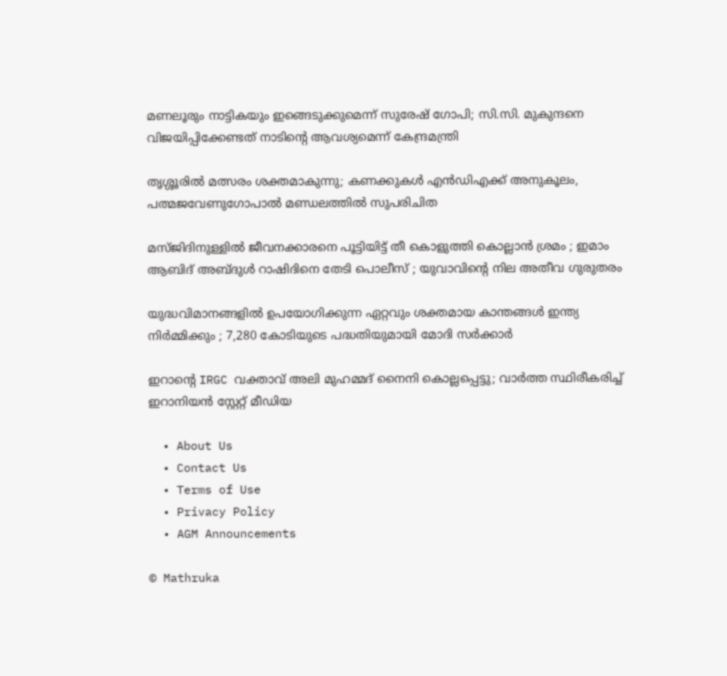മണലൂരും നാട്ടികയും ഇങ്ങെടുക്കുമെന്ന് സുരേഷ് ഗോപി; സി.സി. മുകുന്ദനെ വിജയിപ്പിക്കേണ്ടത് നാടിന്റെ ആവശ്യമെന്ന് കേന്ദ്രമന്ത്രി

തൃശ്ശൂരില്‍ മത്സരം ശക്തമാകുന്നു; കണക്കുകള്‍ എന്‍ഡിഎക്ക് അനുകൂലം, പത്മജവേണുഗോപാൽ മണ്ഡലത്തിൽ സുപരിചിത

മസ്ജിദിനുള്ളിൽ ജീവനക്കാരനെ പൂട്ടിയിട്ട് തീ കൊളുത്തി കൊല്ലാൻ ശ്രമം ; ഇമാം ആബിദ് അബ്ദുൾ റാഷിദിനെ തേടി പൊലീസ് ; യുവാവിന്റെ നില അതീവ ഗുരുതരം

യുദ്ധവിമാനങ്ങളിൽ ഉപയോഗിക്കുന്ന ഏറ്റവും ശക്തമായ കാന്തങ്ങൾ ഇന്ത്യ നിർമ്മിക്കും ; 7,280 കോടിയുടെ പദ്ധതിയുമായി മോദി സർക്കാർ

ഇറാന്റെ IRGC വക്താവ് അലി മുഹമ്മദ് നൈനി കൊല്ലപ്പെട്ടു; വാർത്ത സ്ഥിരീകരിച്ച് ഇറാനിയൻ സ്റ്റേറ്റ് മീഡിയ

  • About Us
  • Contact Us
  • Terms of Use
  • Privacy Policy
  • AGM Announcements

© Mathruka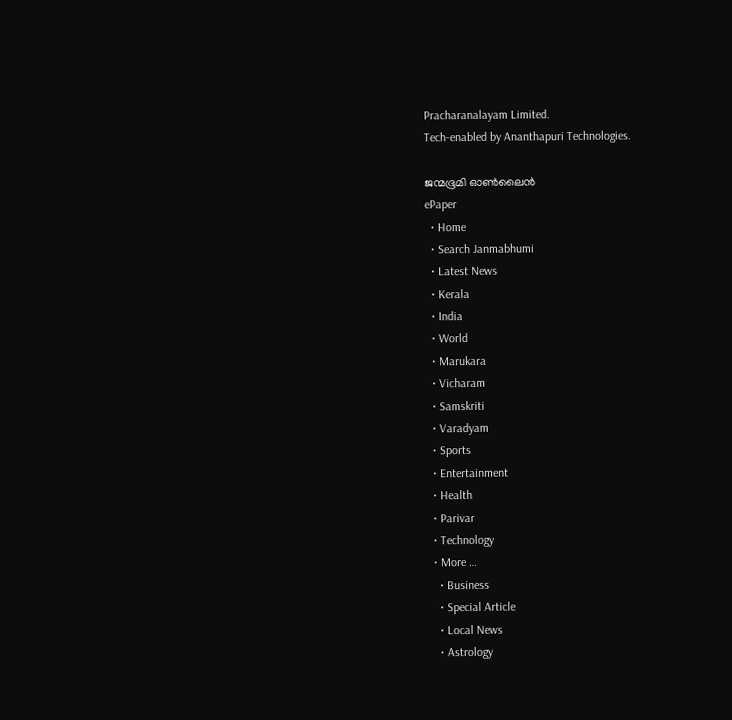Pracharanalayam Limited.
Tech-enabled by Ananthapuri Technologies.

ജന്മഭൂമി ഓണ്‍ലൈന്‍
ePaper
  • Home
  • Search Janmabhumi
  • Latest News
  • Kerala
  • India
  • World
  • Marukara
  • Vicharam
  • Samskriti
  • Varadyam
  • Sports
  • Entertainment
  • Health
  • Parivar
  • Technology
  • More …
    • Business
    • Special Article
    • Local News
    • Astrology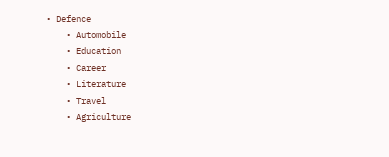• Defence
    • Automobile
    • Education
    • Career
    • Literature
    • Travel
    • Agriculture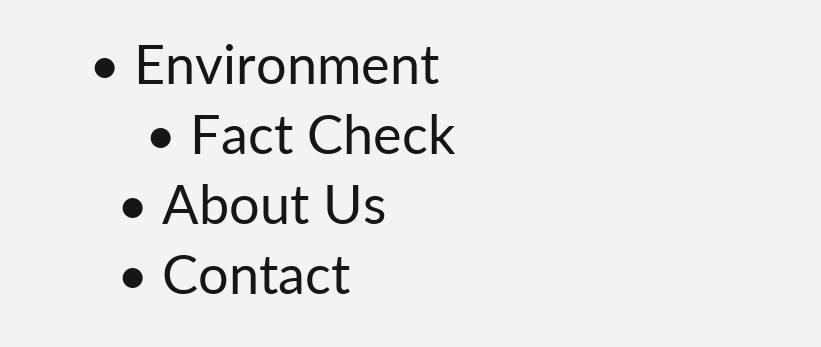• Environment
    • Fact Check
  • About Us
  • Contact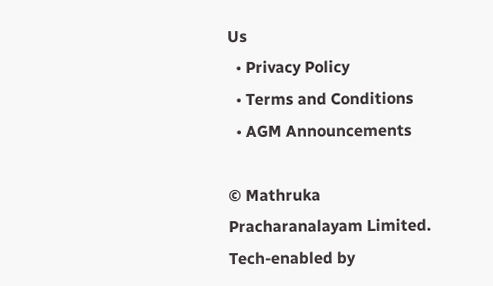Us
  • Privacy Policy
  • Terms and Conditions
  • AGM Announcements

© Mathruka Pracharanalayam Limited.
Tech-enabled by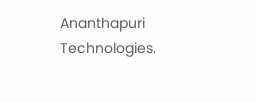Ananthapuri Technologies.